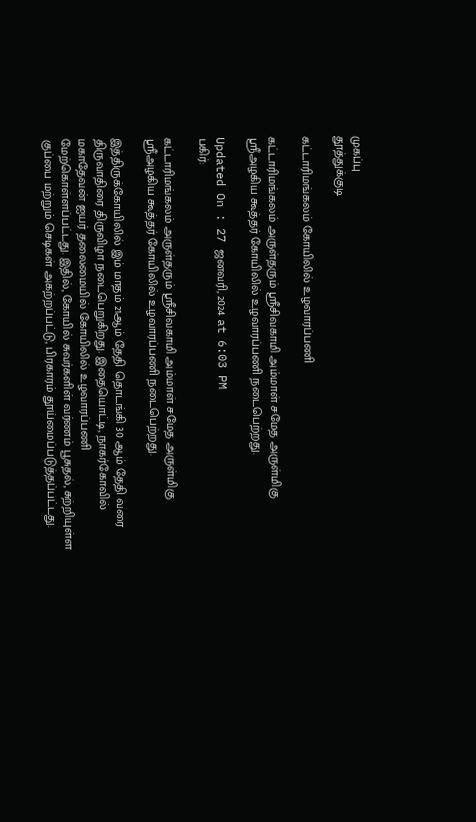முகப்பு
தூத்துக்குடி

கட்டாரிமங்கலம் கோயிலில் உழவாரப்பணி

கட்டாரிமங்கலம் அருள்தரும் ஸ்ரீசிவகாமி அம்மாள் சமேத அருள்மிகு ஸ்ரீஅழகிய கூத்தர் கோயிலில் உழவாரப்பணி நடைபெற்றது.

Updated On : 27 ஜனவரி, 2024 at 6:03 PM
பகிர்:

கட்டாரிமங்கலம் அருள்தரும் ஸ்ரீசிவகாமி அம்மாள் சமேத அருள்மிகு ஸ்ரீஅழகிய கூத்தர் கோயிலில் உழவாரப்பணி நடைபெற்றது.

இத்திருக்கோயிலில் இம் மாதம் 21ஆம் தேதி தொடங்கி 30 ஆம் தேதி வரை திருவாதிரை திருவிழா நடைபெறுகிறது. இதையொட்டி, நாகர்கோவில் மகாதேவன் ஐயர் தலைமையில் கோயிலில் உழவாரப்பணி மேற்கொள்ளப்பட்டது. இதில், கோயில் சுவர்களிள் வர்ணம் பூசுதல், சுற்றியுள்ள குப்பை மற்றும் செடிகள் அகற்றப்பட்டு, பிரகாரம் தூய்மைப்படுத்தப்பட்டது.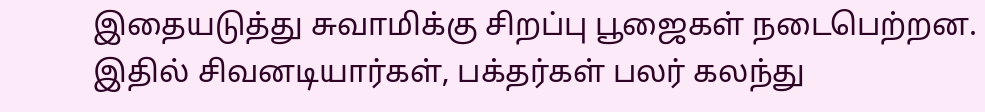இதையடுத்து சுவாமிக்கு சிறப்பு பூஜைகள் நடைபெற்றன. இதில் சிவனடியார்கள், பக்தர்கள் பலர் கலந்து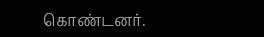கொண்டனர்.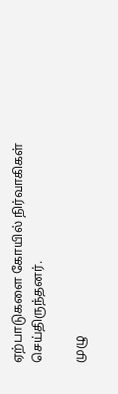ஏற்பாடுகளை கோயில் நிர்வாகிகள் செய்திருந்தனர்.

முழு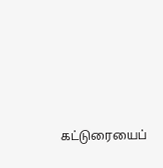கட்டுரையைப்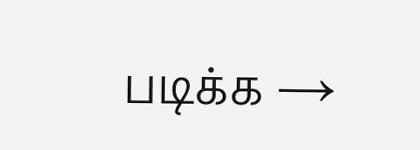படிக்க →